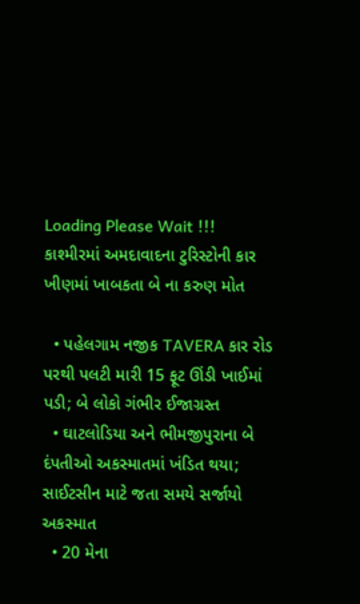Loading Please Wait !!!
કાશ્મીરમાં અમદાવાદના ટુરિસ્ટોની કાર ખીણમાં ખાબકતા બે ના કરુણ મોત

  • પહેલગામ નજીક TAVERA કાર રોડ પરથી પલટી મારી 15 ફૂટ ઊંડી ખાઈમાં પડી; બે લોકો ગંભીર ઈજાગ્રસ્ત
  • ઘાટલોડિયા અને ભીમજીપુરાના બે દંપતીઓ અકસ્માતમાં ખંડિત થયા; સાઈટસીન માટે જતા સમયે સર્જાયો અકસ્માત
  • 20 મેના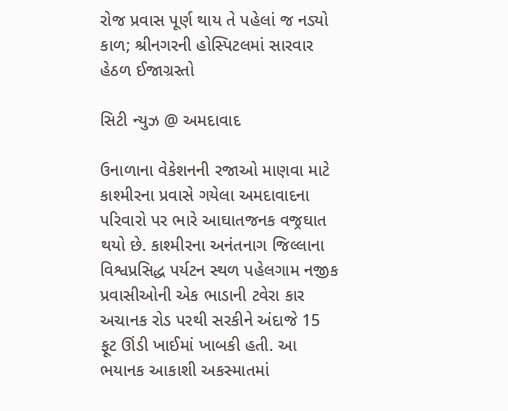રોજ પ્રવાસ પૂર્ણ થાય તે પહેલાં જ નડ્યો કાળ; શ્રીનગરની હોસ્પિટલમાં સારવાર હેઠળ ઈજાગ્રસ્તો

સિટી ન્યુઝ @ અમદાવાદ

ઉનાળાના વેકેશનની રજાઓ માણવા માટે કાશ્મીરના પ્રવાસે ગયેલા અમદાવાદના પરિવારો પર ભારે આઘાતજનક વજ્રઘાત થયો છે. કાશ્મીરના અનંતનાગ જિલ્લાના વિશ્વપ્રસિદ્ધ પર્યટન સ્થળ પહેલગામ નજીક પ્રવાસીઓની એક ભાડાની ટવેરા કાર અચાનક રોડ પરથી સરકીને અંદાજે 15 ફૂટ ઊંડી ખાઈમાં ખાબકી હતી. આ ભયાનક આકાશી અકસ્માતમાં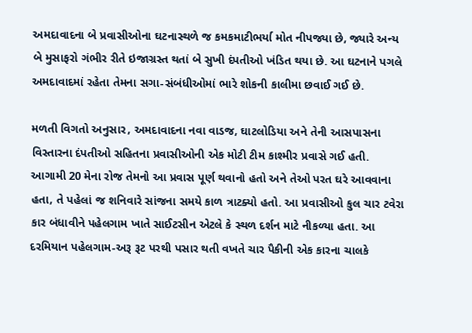અમદાવાદના બે પ્રવાસીઓના ઘટનાસ્થળે જ કમકમાટીભર્યા મોત નીપજ્યા છે, જ્યારે અન્ય બે મુસાફરો ગંભીર રીતે ઇજાગ્રસ્ત થતાં બે સુખી દંપતીઓ ખંડિત થયા છે. આ ઘટનાને પગલે અમદાવાદમાં રહેતા તેમના સગા-સંબંધીઓમાં ભારે શોકની કાલીમા છવાઈ ગઈ છે.

મળતી વિગતો અનુસાર, અમદાવાદના નવા વાડજ, ઘાટલોડિયા અને તેની આસપાસના વિસ્તારના દંપતીઓ સહિતના પ્રવાસીઓની એક મોટી ટીમ કાશ્મીર પ્રવાસે ગઈ હતી. આગામી 20 મેના રોજ તેમનો આ પ્રવાસ પૂર્ણ થવાનો હતો અને તેઓ પરત ઘરે આવવાના હતા, તે પહેલાં જ શનિવારે સાંજના સમયે કાળ ત્રાટક્યો હતો. આ પ્રવાસીઓ કુલ ચાર ટવેરા કાર બંધાવીને પહેલગામ ખાતે સાઈટસીન એટલે કે સ્થળ દર્શન માટે નીકળ્યા હતા. આ દરમિયાન પહેલગામ-અરૂ રૂટ પરથી પસાર થતી વખતે ચાર પૈકીની એક કારના ચાલકે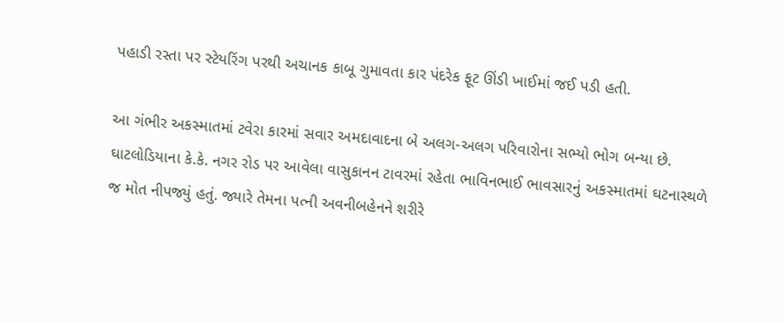પહાડી રસ્તા પર સ્ટેયરિંગ પરથી અચાનક કાબૂ ગુમાવતા કાર પંદરેક ફૂટ ઊંડી ખાઈમાં જઈ પડી હતી.

આ ગંભીર અકસ્માતમાં ટવેરા કારમાં સવાર અમદાવાદના બે અલગ-અલગ પરિવારોના સભ્યો ભોગ બન્યા છે. ઘાટલોડિયાના કે.કે. નગર રોડ પર આવેલા વાસુકાનન ટાવરમાં રહેતા ભાવિનભાઈ ભાવસારનું અકસ્માતમાં ઘટનાસ્થળે જ મોત નીપજ્યું હતું. જ્યારે તેમના પત્ની અવનીબહેનને શરીરે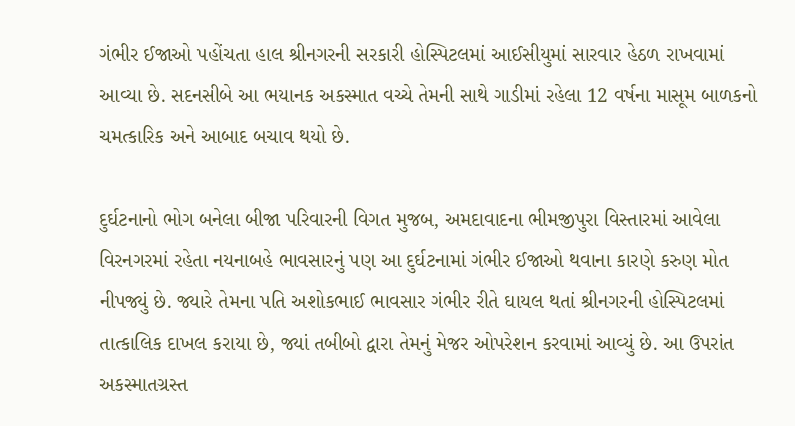ગંભીર ઈજાઓ પહોંચતા હાલ શ્રીનગરની સરકારી હોસ્પિટલમાં આઈસીયુમાં સારવાર હેઠળ રાખવામાં આવ્યા છે. સદનસીબે આ ભયાનક અકસ્માત વચ્ચે તેમની સાથે ગાડીમાં રહેલા 12 વર્ષના માસૂમ બાળકનો ચમત્કારિક અને આબાદ બચાવ થયો છે.

દુર્ઘટનાનો ભોગ બનેલા બીજા પરિવારની વિગત મુજબ, અમદાવાદના ભીમજીપુરા વિસ્તારમાં આવેલા વિરનગરમાં રહેતા નયનાબહે ભાવસારનું પણ આ દુર્ઘટનામાં ગંભીર ઈજાઓ થવાના કારણે કરુણ મોત નીપજ્યું છે. જ્યારે તેમના પતિ અશોકભાઈ ભાવસાર ગંભીર રીતે ઘાયલ થતાં શ્રીનગરની હોસ્પિટલમાં તાત્કાલિક દાખલ કરાયા છે, જ્યાં તબીબો દ્વારા તેમનું મેજર ઓપરેશન કરવામાં આવ્યું છે. આ ઉપરાંત અકસ્માતગ્રસ્ત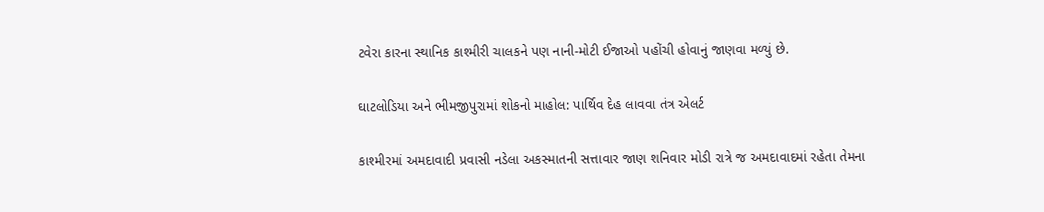ટવેરા કારના સ્થાનિક કાશ્મીરી ચાલકને પણ નાની-મોટી ઈજાઓ પહોંચી હોવાનું જાણવા મળ્યું છે.

ઘાટલોડિયા અને ભીમજીપુરામાં શોકનો માહોલ: પાર્થિવ દેહ લાવવા તંત્ર એલર્ટ

કાશ્મીરમાં અમદાવાદી પ્રવાસી નડેલા અકસ્માતની સત્તાવાર જાણ શનિવાર મોડી રાત્રે જ અમદાવાદમાં રહેતા તેમના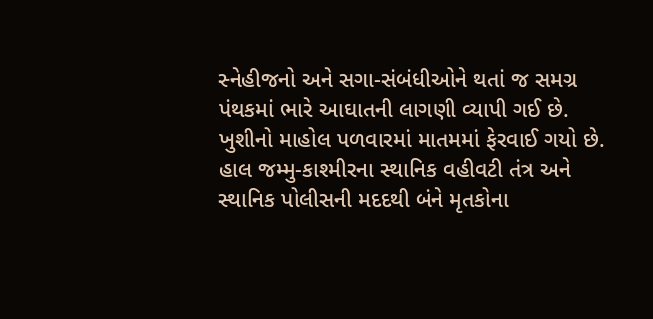સ્નેહીજનો અને સગા-સંબંધીઓને થતાં જ સમગ્ર પંથકમાં ભારે આઘાતની લાગણી વ્યાપી ગઈ છે. ખુશીનો માહોલ પળવારમાં માતમમાં ફેરવાઈ ગયો છે. હાલ જમ્મુ-કાશ્મીરના સ્થાનિક વહીવટી તંત્ર અને સ્થાનિક પોલીસની મદદથી બંને મૃતકોના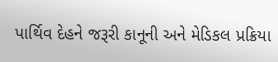પાર્થિવ દેહને જરૂરી કાનૂની અને મેડિકલ પ્રક્રિયા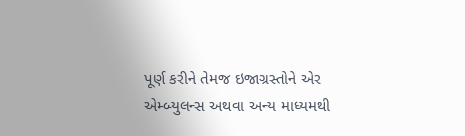પૂર્ણ કરીને તેમજ ઇજાગ્રસ્તોને એર એમ્બ્યુલન્સ અથવા અન્ય માધ્યમથી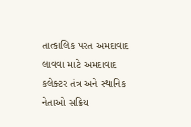તાત્કાલિક પરત અમદાવાદ લાવવા માટે અમદાવાદ કલેક્ટર તંત્ર અને સ્થાનિક નેતાઓ સક્રિય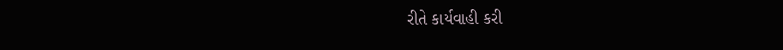રીતે કાર્યવાહી કરી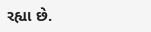રહ્યા છે.